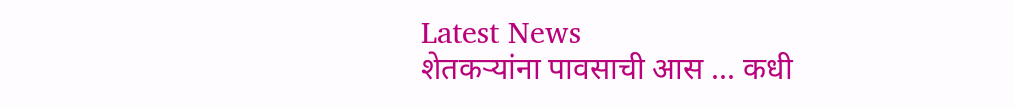Latest News
शेतकऱ्यांना पावसाची आस ... कधी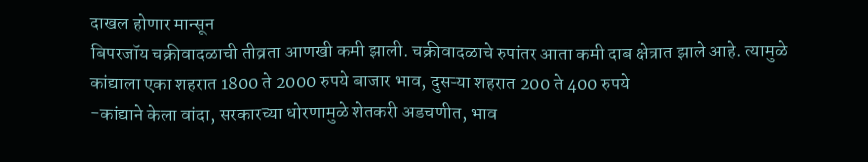दाखल होणार मान्सून
बिपरजॉय चक्रीवादळाची तीव्रता आणखी कमी झाली. चक्रीवादळाचे रुपांतर आता कमी दाब क्षेत्रात झाले आहे. त्यामुळे
कांद्याला एका शहरात 1800 ते 2000 रुपये बाजार भाव, दुसऱ्या शहरात 200 ते 400 रुपये
-कांद्याने केला वांदा, सरकारच्या धोरणामुळे शेतकरी अडचणीत, भाव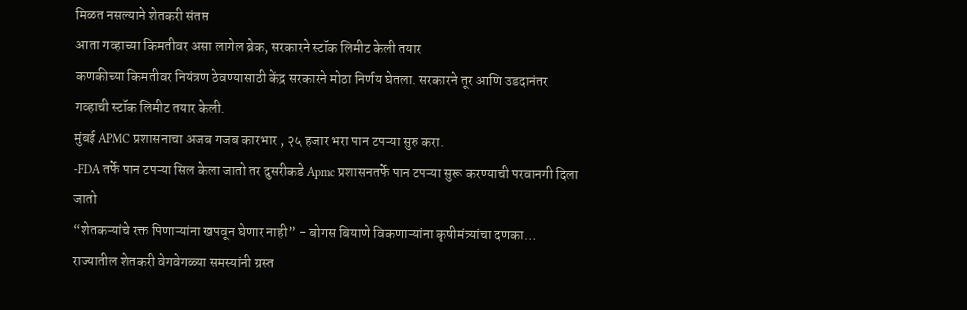मिळत नसल्याने शेतकरी संतप्त
आता गव्हाच्या किमतीवर असा लागेल ब्रेक, सरकारने स्टॉक लिमीट केली तयार
कणकीच्या किमतीवर नियंत्रण ठेवण्यासाठी केंद्र सरकारने मोठा निर्णय घेतला. सरकारने तूर आणि उडदानंतर गव्हाची स्टॉक लिमीट तयार केली.
मुंबई APMC प्रशासनाचा अजब गजब कारभार , २५ हजार भरा पान टपऱ्या सुरु करा.
-FDA तर्फे पान टपऱ्या सिल केला जातो तर दुसरीकडे Apmc प्रशासनतर्फे पान टपऱ्या सुरू करण्याची परवानगी दिला जातो
“शेतकऱ्यांचे रक्त पिणाऱ्यांना खपवून घेणार नाही” - बोगस बियाणे विकणाऱ्यांना कृषीमंत्र्यांचा दणका…
राज्यातील शेतकरी वेगवेगळ्या समस्यांनी ग्रस्त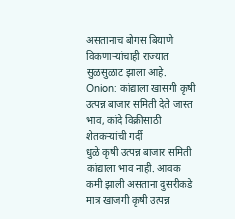असतानाच बोगस बियाणे विकणाऱ्यांचाही राज्यात सुळसुळाट झाला आहे.
Onion: कांद्याला खासगी कृषी उत्पन्न बाजार समिती देते जास्त भाव, कांदे विक्रीसाठी शेतकऱ्यांची गर्दी
धुळे कृषी उत्पन्न बाजार समिती कांद्याला भाव नाही. आवक कमी झाली असताना दुसरीकडे मात्र खाजगी कृषी उत्पन्न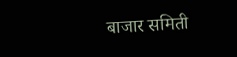बाजार समिती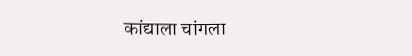कांद्याला चांगला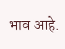भाव आहे.